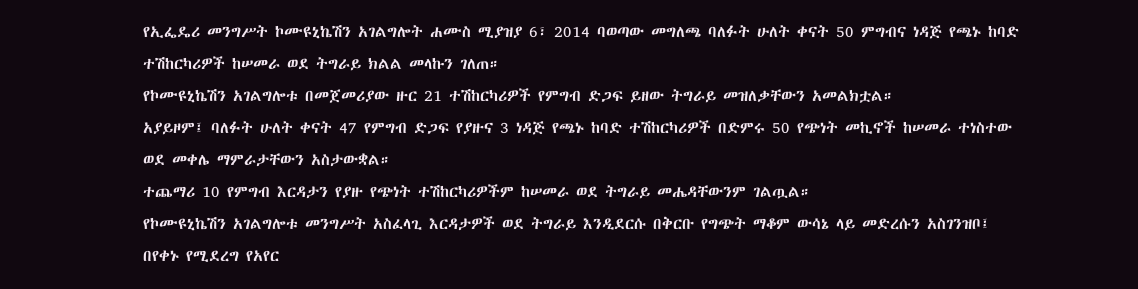የኢፌዴሪ መንግሥት ኮሙዩኒኬሽን አገልግሎት ሐሙስ ሚያዝያ 6፣ 2014 ባወጣው መግለጫ ባለፉት ሁለት ቀናት 50 ምግብና ነዳጅ የጫኑ ከባድ ተሽከርካሪዎች ከሠመራ ወደ ትግራይ ክልል መላኩን ገለጠ።
የኮሙዩኒኬሽን አገልግሎቱ በመጀመሪያው ዙር 21 ተሽከርካሪዎች የምግብ ድጋፍ ይዘው ትግራይ መዝለቃቸውን አመልክቷል።
አያይዞም፤ ባለፉት ሁለት ቀናት 47 የምግብ ድጋፍ የያዙና 3 ነዳጅ የጫኑ ከባድ ተሽከርካሪዎች በድምሩ 50 የጭነት መኪኖች ከሠመራ ተነስተው ወደ መቀሌ ማምራታቸውን አስታውቋል።
ተጨማሪ 10 የምግብ እርዳታን የያዙ የጭነት ተሽከርካሪዎችም ከሠመራ ወደ ትግራይ መሔዳቸውንም ገልጧል።
የኮሙዩኒኬሽን አገልግሎቱ መንግሥት አስፈላጊ እርዳታዎች ወደ ትግራይ እንዲደርሱ በቅርቡ የግጭት ማቆም ውሳኔ ላይ መድረሱን አስገንዝቦ፤ በየቀኑ የሚደረግ የአየር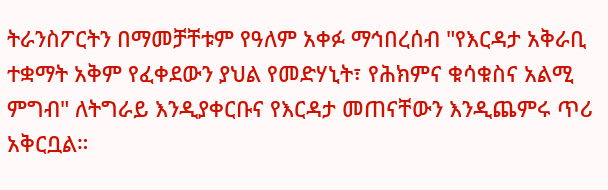ትራንስፖርትን በማመቻቸቱም የዓለም አቀፉ ማኅበረሰብ "የእርዳታ አቅራቢ ተቋማት አቅም የፈቀደውን ያህል የመድሃኒት፣ የሕክምና ቁሳቁስና አልሚ ምግብ" ለትግራይ እንዲያቀርቡና የእርዳታ መጠናቸውን እንዲጨምሩ ጥሪ አቅርቧል።